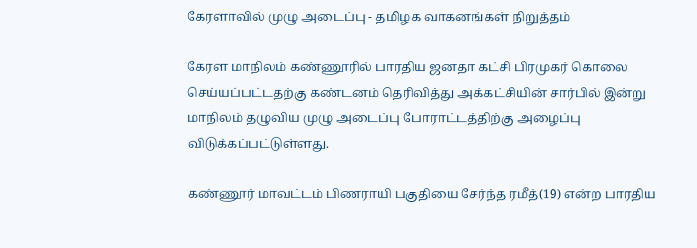கேரளாவில் முழு அடைப்பு - தமிழக வாகனங்கள் நிறுத்தம்

கேரள மாநிலம் கண்ணூரில் பாரதிய ஜனதா கட்சி பிரமுகர் கொலை செய்யப்பட்டதற்கு கண்டனம் தெரிவித்து அக்கட்சியின் சார்பில் இன்று மாநிலம் தழுவிய முழு அடைப்பு போராட்டத்திற்கு அழைப்பு விடுக்கப்பட்டுள்ளது.

கண்ணூர் மாவட்டம் பிணராயி பகுதியை சேர்ந்த ரமீத்(19) என்ற பாரதிய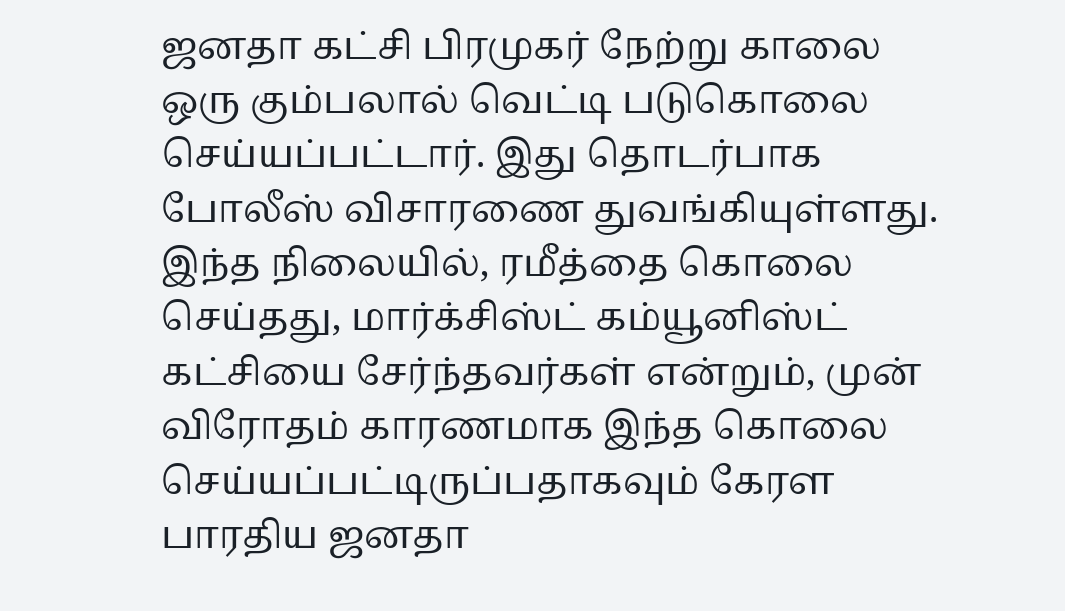ஜனதா கட்சி பிரமுகர் நேற்று காலை ஒரு கும்பலால் வெட்டி படுகொலை செய்யப்பட்டார். இது தொடர்பாக போலீஸ் விசாரணை துவங்கியுள்ளது. இந்த நிலையில், ரமீத்தை கொலை செய்தது, மார்க்சிஸ்ட் கம்யூனிஸ்ட் கட்சியை சேர்ந்தவர்கள் என்றும், முன் விரோதம் காரணமாக இந்த கொலை செய்யப்பட்டிருப்பதாகவும் கேரள பாரதிய ஜனதா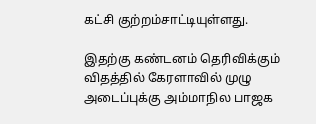கட்சி குற்றம்சாட்டியுள்ளது.

இதற்கு கண்டனம் தெரிவிக்கும் விதத்தில் கேரளாவில் முழு அடைப்புக்கு அம்மாநில பாஜக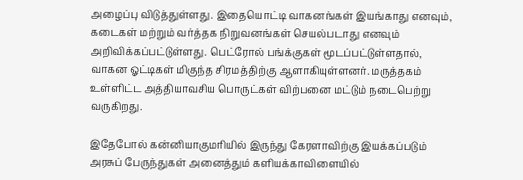அழைப்பு விடுத்துள்ளது. இதையொட்டி வாகனங்கள் இயங்காது எனவும், கடைகள் மற்றும் வர்த்தக நிறுவனங்கள் செயல்படாது எனவும் அறிவிக்கப்பட்டுள்ளது. பெட்ரோல் பங்க்குகள் மூடப்பட்டுள்ளதால், வாகன ஓட்டிகள் மிகுந்த சிரமத்திற்கு ஆளாகியுள்ளனர். மருத்தகம் உள்ளிட்ட அத்தியாவசிய பொருட்கள் விற்பனை மட்டும் நடைபெற்று வருகிறது.

இதேபோல் கன்னியாகுமரியில் இருந்து கேரளாவிற்கு இயக்கப்படும் அரசுப் பேருந்துகள் அனைத்தும் களியக்காவிளையில்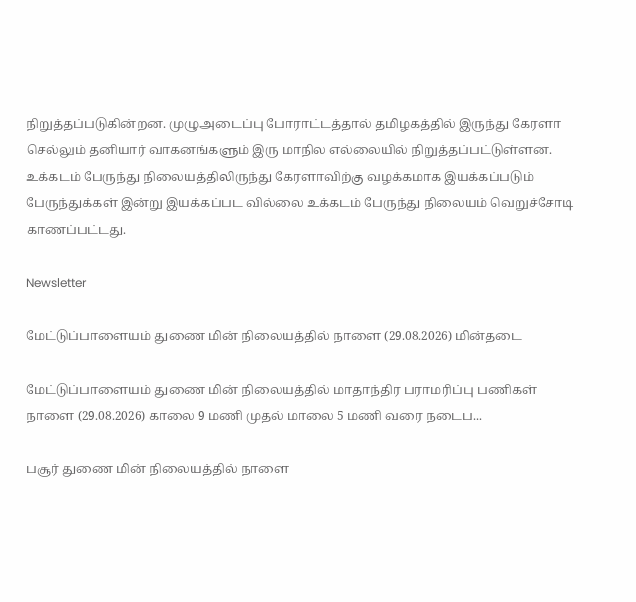நிறுத்தப்படுகின்றன. முழுஅடைப்பு போராட்டத்தால் தமிழகத்தில் இருந்து கேரளா செல்லும் தனியார் வாகனங்களும் இரு மாநில எல்லையில் நிறுத்தப்பட்டுள்ளன. உக்கடம் பேருந்து நிலையத்திலிருந்து கேரளாவிற்கு வழக்கமாக இயக்கப்படும் பேருந்துக்கள் இன்று இயக்கப்பட வில்லை உக்கடம் பேருந்து நிலையம் வெறுச்சோடி காணப்பட்டது.

Newsletter

மேட்டுப்பாளையம் துணை மின் நிலையத்தில் நாளை (29.08.2026) மின்தடை

மேட்டுப்பாளையம் துணை மின் நிலையத்தில் மாதாந்திர பராமரிப்பு பணிகள் நாளை (29.08.2026) காலை 9 மணி முதல் மாலை 5 மணி வரை நடைப...

பசூர் துணை மின் நிலையத்தில் நாளை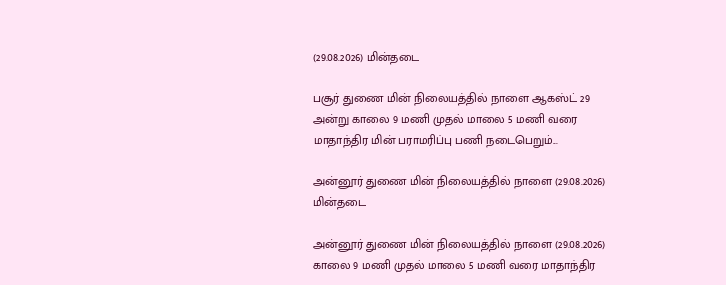(29.08.2026) மின்தடை

பசூர் துணை மின் நிலையத்தில் நாளை ஆகஸ்ட் 29 அன்று காலை 9 மணி முதல் மாலை 5 மணி வரை மாதாந்திர மின் பராமரிப்பு பணி நடைபெறும்...

அன்னூர் துணை மின் நிலையத்தில் நாளை (29.08.2026) மின்தடை

அன்னூர் துணை மின் நிலையத்தில் நாளை (29.08.2026) காலை 9 மணி முதல் மாலை 5 மணி வரை மாதாந்திர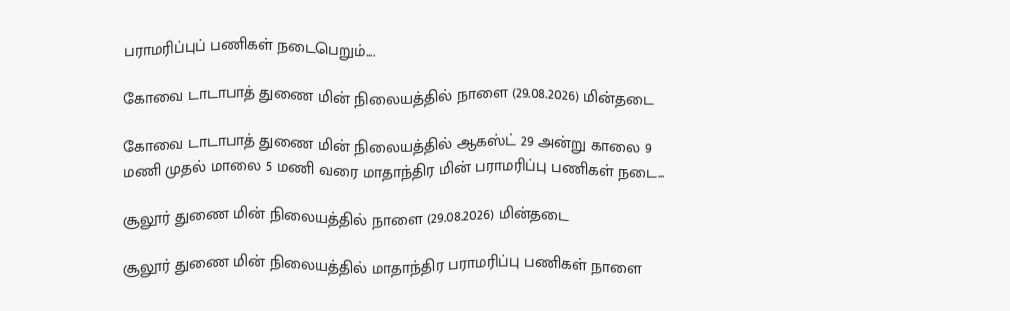பராமரிப்புப் பணிகள் நடைபெறும்....

கோவை டாடாபாத் துணை மின் நிலையத்தில் நாளை (29.08.2026) மின்தடை

கோவை டாடாபாத் துணை மின் நிலையத்தில் ஆகஸ்ட் 29 அன்று காலை 9 மணி முதல் மாலை 5 மணி வரை மாதாந்திர மின் பராமரிப்பு பணிகள் நடை...

சூலூர் துணை மின் நிலையத்தில் நாளை (29.08.2026) மின்தடை

சூலூர் துணை மின் நிலையத்தில் மாதாந்திர பராமரிப்பு பணிகள் நாளை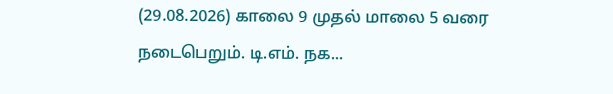(29.08.2026) காலை 9 முதல் மாலை 5 வரை நடைபெறும். டி.எம். நக...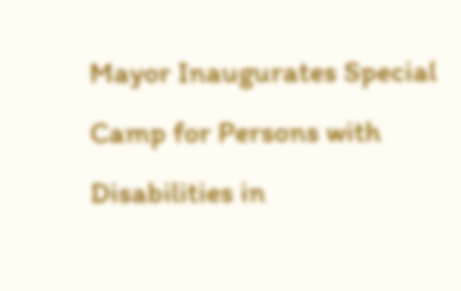Mayor Inaugurates Special Camp for Persons with Disabilities in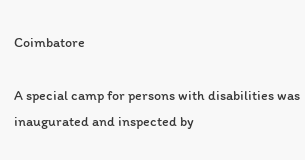Coimbatore

A special camp for persons with disabilities was inaugurated and inspected by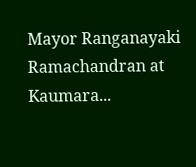Mayor Ranganayaki Ramachandran at Kaumara...